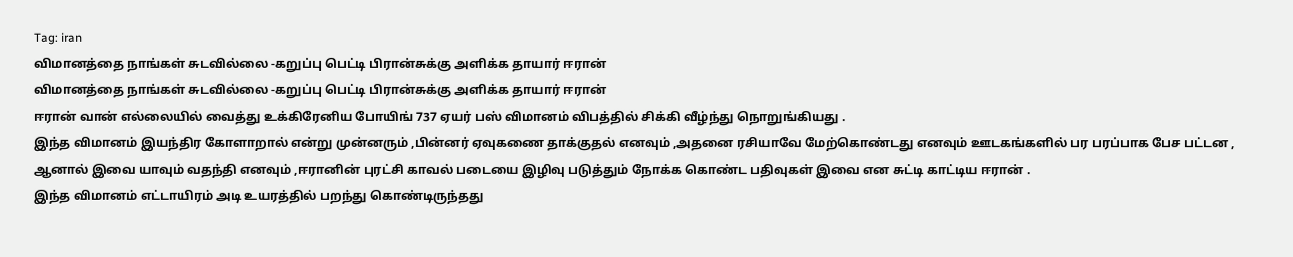Tag: iran
விமானத்தை நாங்கள் சுடவில்லை -கறுப்பு பெட்டி பிரான்சுக்கு அளிக்க தாயார் ஈரான்
விமானத்தை நாங்கள் சுடவில்லை -கறுப்பு பெட்டி பிரான்சுக்கு அளிக்க தாயார் ஈரான்
ஈரான் வான் எல்லையில் வைத்து உக்கிரேனிய போயிங் 737 ஏயர் பஸ் விமானம் விபத்தில் சிக்கி வீழ்ந்து நொறுங்கியது .
இந்த விமானம் இயந்திர கோளாறால் என்று முன்னரும் ,பின்னர் ஏவுகணை தாக்குதல் எனவும் ,அதனை ரசியாவே மேற்கொண்டது எனவும் ஊடகங்களில் பர பரப்பாக பேச பட்டன ,
ஆனால் இவை யாவும் வதந்தி எனவும் ,ஈரானின் புரட்சி காவல் படையை இழிவு படுத்தும் நோக்க கொண்ட பதிவுகள் இவை என சுட்டி காட்டிய ஈரான் .
இந்த விமானம் எட்டாயிரம் அடி உயரத்தில் பறந்து கொண்டிருந்தது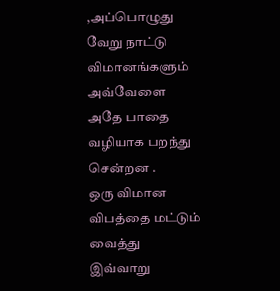,அப்பொழுது வேறு நாட்டு விமானங்களும் அவ்வேளை அதே பாதை வழியாக பறந்து சென்றன .
ஒரு விமான விபத்தை மட்டும் வைத்து இவ்வாறு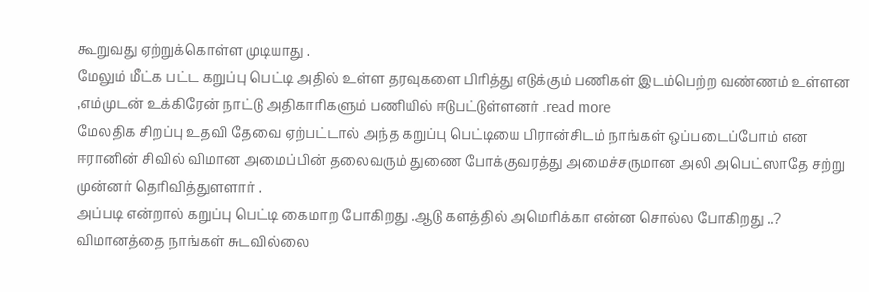கூறுவது ஏற்றுக்கொள்ள முடியாது .
மேலும் மீட்க பட்ட கறுப்பு பெட்டி அதில் உள்ள தரவுகளை பிரித்து எடுக்கும் பணிகள் இடம்பெற்ற வண்ணம் உள்ளன ,எம்முடன் உக்கிரேன் நாட்டு அதிகாரிகளும் பணியில் ஈடுபட்டுள்ளனர் .read more
மேலதிக சிறப்பு உதவி தேவை ஏற்பட்டால் அந்த கறுப்பு பெட்டியை பிரான்சிடம் நாங்கள் ஒப்படைப்போம் என
ஈரானின் சிவில் விமான அமைப்பின் தலைவரும் துணை போக்குவரத்து அமைச்சருமான அலி அபெட்ஸாதே சற்று முன்னர் தெரிவித்துளளார் .
அப்படி என்றால் கறுப்பு பெட்டி கைமாற போகிறது .ஆடு களத்தில் அமெரிக்கா என்ன சொல்ல போகிறது ..?
விமானத்தை நாங்கள் சுடவில்லை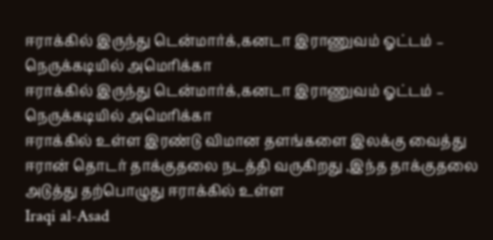ஈராக்கில் இருந்து டென்மார்க்,கனடா இராணுவம் ஓட்டம் – நெருக்கடியில் அமெரிக்கா
ஈராக்கில் இருந்து டென்மார்க்,கனடா இராணுவம் ஓட்டம் – நெருக்கடியில் அமெரிக்கா
ஈராக்கில் உள்ள இரண்டு விமான தளங்களை இலக்கு வைத்து ஈரான் தொடர் தாக்குதலை நடத்தி வருகிறது ,இந்த தாக்குதலை அடுத்து தற்பொழுது ஈராக்கில் உள்ள
Iraqi al-Asad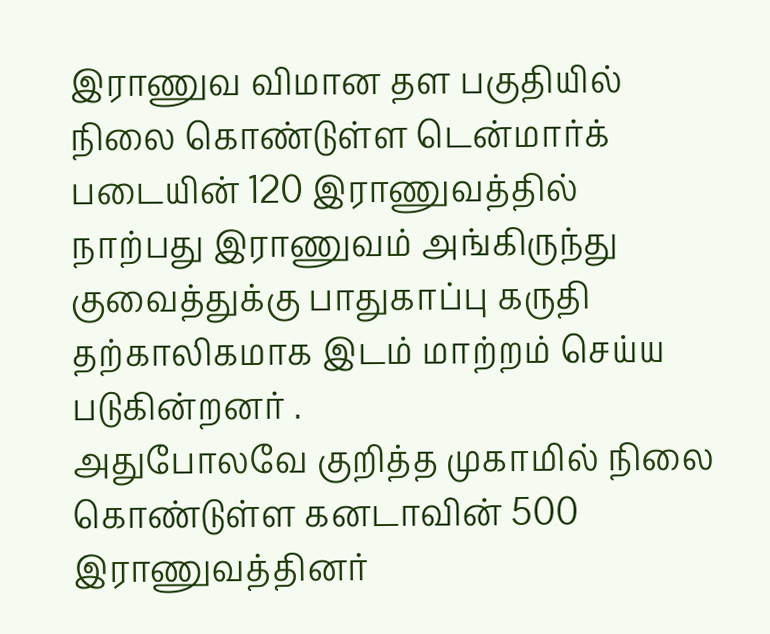இராணுவ விமான தள பகுதியில் நிலை கொண்டுள்ள டென்மார்க் படையின் 120 இராணுவத்தில்
நாற்பது இராணுவம் அங்கிருந்து குவைத்துக்கு பாதுகாப்பு கருதி தற்காலிகமாக இடம் மாற்றம் செய்ய படுகின்றனர் .
அதுபோலவே குறித்த முகாமில் நிலை கொண்டுள்ள கனடாவின் 500 இராணுவத்தினர்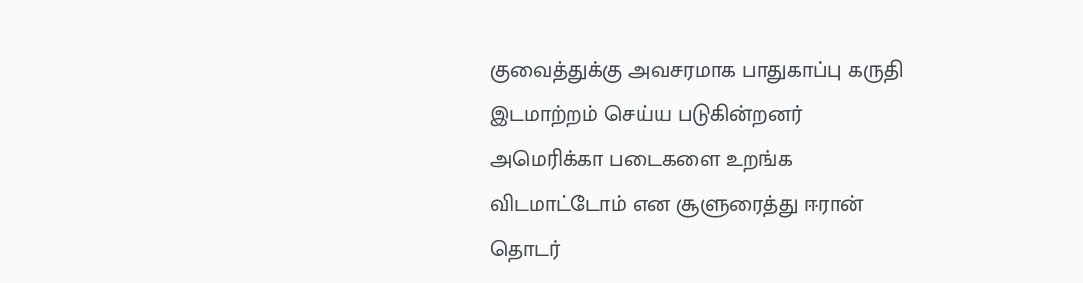குவைத்துக்கு அவசரமாக பாதுகாப்பு கருதி இடமாற்றம் செய்ய படுகின்றனர்
அமெரிக்கா படைகளை உறங்க விடமாட்டோம் என சூளுரைத்து ஈரான் தொடர்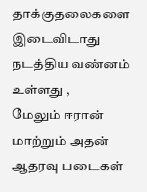தாக்குதலைகளை இடைவிடாது நடத்திய வண்னம் உள்ளது ,
மேலும் ஈரான் மாற்றும் அதன் ஆதரவு படைகள்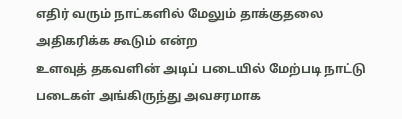எதிர் வரும் நாட்களில் மேலும் தாக்குதலை அதிகரிக்க கூடும் என்ற
உளவுத் தகவளின் அடிப் படையில் மேற்படி நாட்டு படைகள் அங்கிருந்து அவசரமாக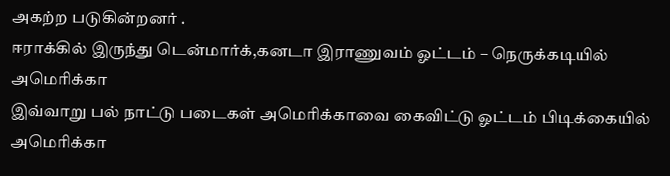அகற்ற படுகின்றனர் .
ஈராக்கில் இருந்து டென்மார்க்,கனடா இராணுவம் ஓட்டம் – நெருக்கடியில் அமெரிக்கா
இவ்வாறு பல் நாட்டு படைகள் அமெரிக்காவை கைவிட்டு ஓட்டம் பிடிக்கையில் அமெரிக்கா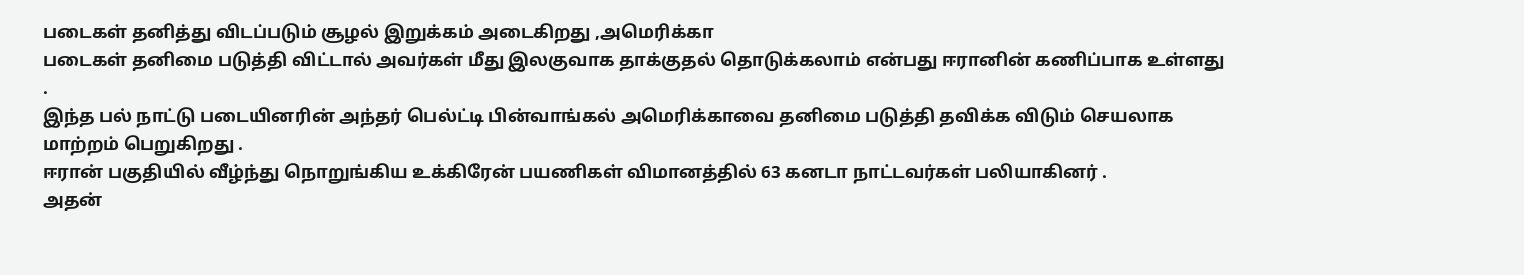படைகள் தனித்து விடப்படும் சூழல் இறுக்கம் அடைகிறது ,அமெரிக்கா
படைகள் தனிமை படுத்தி விட்டால் அவர்கள் மீது இலகுவாக தாக்குதல் தொடுக்கலாம் என்பது ஈரானின் கணிப்பாக உள்ளது .
இந்த பல் நாட்டு படையினரின் அந்தர் பெல்ட்டி பின்வாங்கல் அமெரிக்காவை தனிமை படுத்தி தவிக்க விடும் செயலாக மாற்றம் பெறுகிறது .
ஈரான் பகுதியில் வீழ்ந்து நொறுங்கிய உக்கிரேன் பயணிகள் விமானத்தில் 63 கனடா நாட்டவர்கள் பலியாகினர் .
அதன்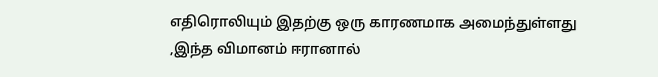எதிரொலியும் இதற்கு ஒரு காரணமாக அமைந்துள்ளது ,இந்த விமானம் ஈரானால்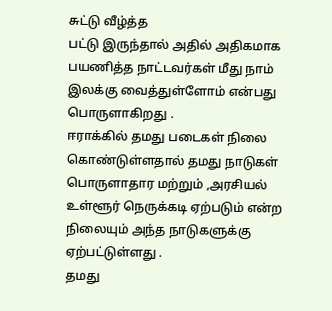சுட்டு வீழ்த்த
பட்டு இருந்தால் அதில் அதிகமாக பயணித்த நாட்டவர்கள் மீது நாம் இலக்கு வைத்துள்ளோம் என்பது பொருளாகிறது .
ஈராக்கில் தமது படைகள் நிலை கொண்டுள்ளதால் தமது நாடுகள் பொருளாதார மற்றும் ,அரசியல் உள்ளூர் நெருக்கடி ஏற்படும் என்ற நிலையும் அந்த நாடுகளுக்கு ஏற்பட்டுள்ளது .
தமது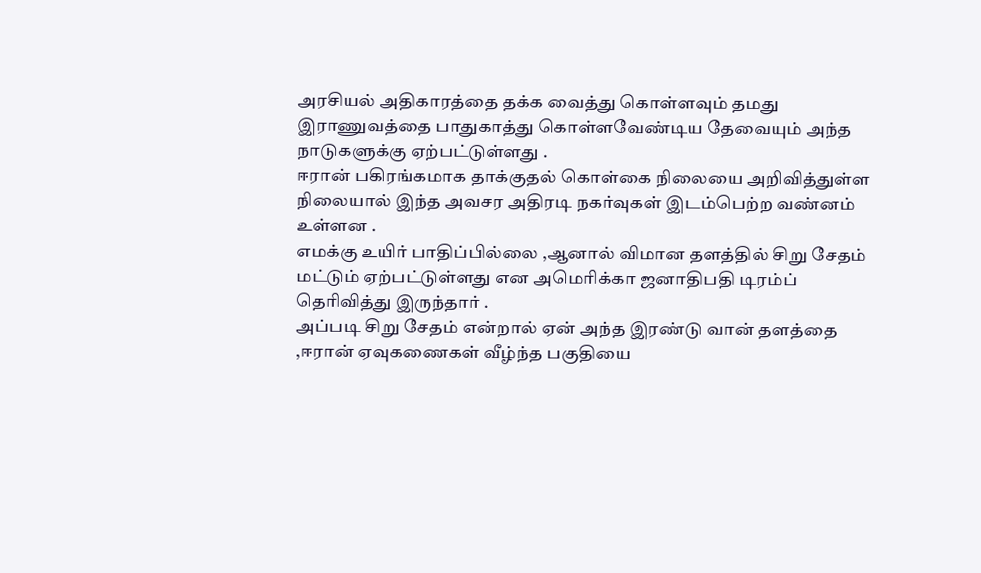அரசியல் அதிகாரத்தை தக்க வைத்து கொள்ளவும் தமது இராணுவத்தை பாதுகாத்து கொள்ளவேண்டிய தேவையும் அந்த நாடுகளுக்கு ஏற்பட்டுள்ளது .
ஈரான் பகிரங்கமாக தாக்குதல் கொள்கை நிலையை அறிவித்துள்ள நிலையால் இந்த அவசர அதிரடி நகர்வுகள் இடம்பெற்ற வண்னம் உள்ளன .
எமக்கு உயிர் பாதிப்பில்லை ,ஆனால் விமான தளத்தில் சிறு சேதம் மட்டும் ஏற்பட்டுள்ளது என அமெரிக்கா ஜனாதிபதி டிரம்ப் தெரிவித்து இருந்தார் .
அப்படி சிறு சேதம் என்றால் ஏன் அந்த இரண்டு வான் தளத்தை ,ஈரான் ஏவுகணைகள் வீழ்ந்த பகுதியை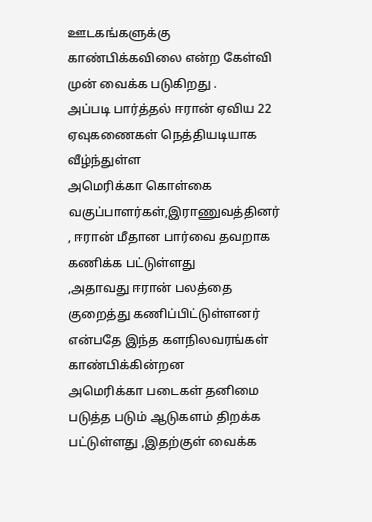ஊடகங்களுக்கு காண்பிக்கவிலை என்ற கேள்வி முன் வைக்க படுகிறது .
அப்படி பார்த்தல் ஈரான் ஏவிய 22 ஏவுகணைகள் நெத்தியடியாக வீழ்ந்துள்ள
அமெரிக்கா கொள்கை வகுப்பாளர்கள்,இராணுவத்தினர் , ஈரான் மீதான பார்வை தவறாக கணிக்க பட்டுள்ளது
,அதாவது ஈரான் பலத்தை குறைத்து கணிப்பிட்டுள்ளனர் என்பதே இந்த களநிலவரங்கள் காண்பிக்கின்றன
அமெரிக்கா படைகள் தனிமை படுத்த படும் ஆடுகளம் திறக்க பட்டுள்ளது ,இதற்குள் வைக்க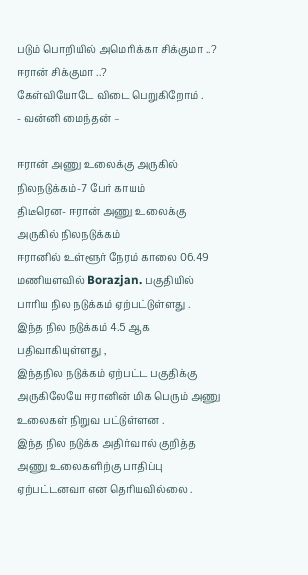படும் பொறியில் அமெரிக்கா சிக்குமா ..? ஈரான் சிக்குமா ..?
கேள்வியோடே விடை பெறுகிறோம் .
- வன்னி மைந்தன் –

ஈரான் அணு உலைக்கு அருகில் நிலநடுக்கம்-7 பேர் காயம்
திடீரென- ஈரான் அணு உலைக்கு அருகில் நிலநடுக்கம்
ஈரானில் உள்ளூர் நேரம் காலை 06.49 மணியளவில் Borazjan. பகுதியில் பாரிய நில நடுக்கம் ஏற்பட்டுள்ளது .
இந்த நில நடுக்கம் 4.5 ஆக பதிவாகியுள்ளது ,
இந்தநில நடுக்கம் ஏற்பட்ட பகுதிக்கு
அருகிலேயே ஈரானின் மிக பெரும் அணு உலைகள் நிறுவ பட்டுள்ளன .
இந்த நில நடுக்க அதிர்வால் குறித்த அணு உலைகளிற்கு பாதிப்பு ஏற்பட்டனவா என தெரியவில்லை .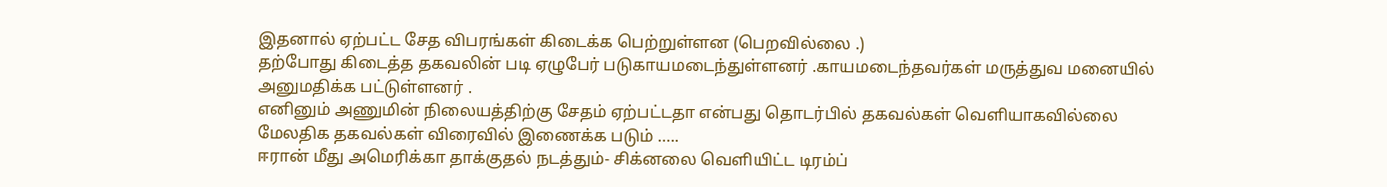இதனால் ஏற்பட்ட சேத விபரங்கள் கிடைக்க பெற்றுள்ளன (பெறவில்லை .)
தற்போது கிடைத்த தகவலின் படி ஏழுபேர் படுகாயமடைந்துள்ளனர் .காயமடைந்தவர்கள் மருத்துவ மனையில் அனுமதிக்க பட்டுள்ளனர் .
எனினும் அணுமின் நிலையத்திற்கு சேதம் ஏற்பட்டதா என்பது தொடர்பில் தகவல்கள் வெளியாகவில்லை
மேலதிக தகவல்கள் விரைவில் இணைக்க படும் …..
ஈரான் மீது அமெரிக்கா தாக்குதல் நடத்தும்- சிக்னலை வெளியிட்ட டிரம்ப்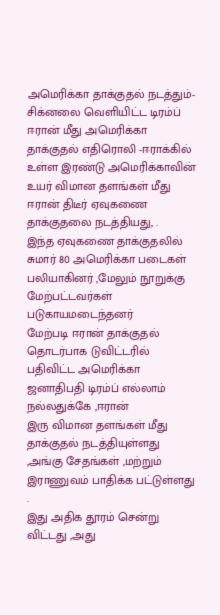அமெரிக்கா தாக்குதல் நடத்தும்- சிக்னலை வெளியிட்ட டிரம்ப் ஈரான் மீது அமெரிக்கா தாக்குதல் எதிரொலி -ஈராக்கில் உள்ள இரண்டு அமெரிக்காவின் உயர் விமான தளங்கள் மீது ஈரான் திடீர் ஏவுகணை தாக்குதலை நடத்தியது, .
இந்த ஏவுகணை தாக்குதலில் சுமார் 80 அமெரிக்கா படைகள் பலியாகினர் ,மேலும் நூறுக்கு மேற்பட்டவர்கள் படுகாயமடைந்தனர்
மேற்படி ஈரான் தாக்குதல் தொடர்பாக டுவிட்டரில்
பதிவிட்ட அமெரிக்கா ஜனாதிபதி டிரம்ப் எல்லாம் நல்லதுக்கே ,ஈரான்
இரு விமான தளங்கள் மீது தாக்குதல் நடத்தியுள்ளது ,அங்கு சேதங்கள் ,மற்றும் இராணுவம் பாதிக்க பட்டுள்ளது .
இது அதிக தூரம் சென்று விட்டது ,அது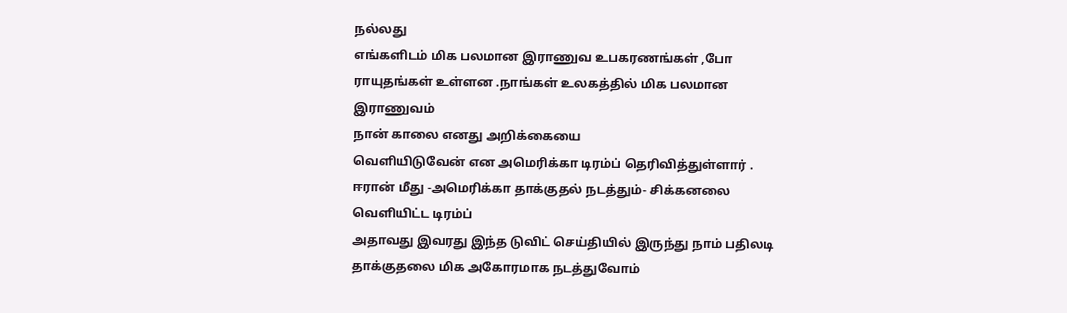நல்லது
எங்களிடம் மிக பலமான இராணுவ உபகரணங்கள் ,போ ராயுதங்கள் உள்ளன .நாங்கள் உலகத்தில் மிக பலமான இராணுவம்
நான் காலை எனது அறிக்கையை
வெளியிடுவேன் என அமெரிக்கா டிரம்ப் தெரிவித்துள்ளார் .
ஈரான் மீது -அமெரிக்கா தாக்குதல் நடத்தும்- சிக்கனலை வெளியிட்ட டிரம்ப்
அதாவது இவரது இந்த டுவிட் செய்தியில் இருந்து நாம் பதிலடி தாக்குதலை மிக அகோரமாக நடத்துவோம்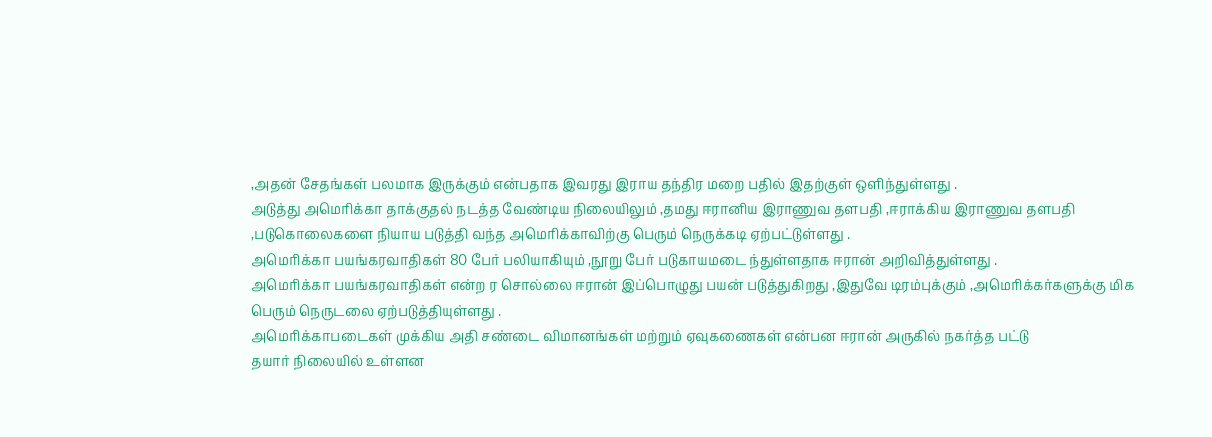,அதன் சேதங்கள் பலமாக இருக்கும் என்பதாக இவரது இராய தந்திர மறை பதில் இதற்குள் ஒளிந்துள்ளது .
அடுத்து அமெரிக்கா தாக்குதல் நடத்த வேண்டிய நிலையிலும் ,தமது ஈரானிய இராணுவ தளபதி ,ஈராக்கிய இராணுவ தளபதி
,படுகொலைகளை நியாய படுத்தி வந்த அமெரிக்காவிற்கு பெரும் நெருக்கடி ஏற்பட்டுள்ளது .
அமெரிக்கா பயங்கரவாதிகள் 80 பேர் பலியாகியும் ,நூறு பேர் படுகாயமடை ந்துள்ளதாக ஈரான் அறிவித்துள்ளது .
அமெரிக்கா பயங்கரவாதிகள் என்ற ர சொல்லை ஈரான் இப்பொழுது பயன் படுத்துகிறது ,இதுவே டிரம்புக்கும் ,அமெரிக்கர்களுக்கு மிக பெரும் நெருடலை ஏற்படுத்தியுள்ளது .
அமெரிக்காபடைகள் முக்கிய அதி சண்டை விமானங்கள் மற்றும் ஏவுகணைகள் என்பன ஈரான் அருகில் நகர்த்த பட்டு
தயார் நிலையில் உள்ளன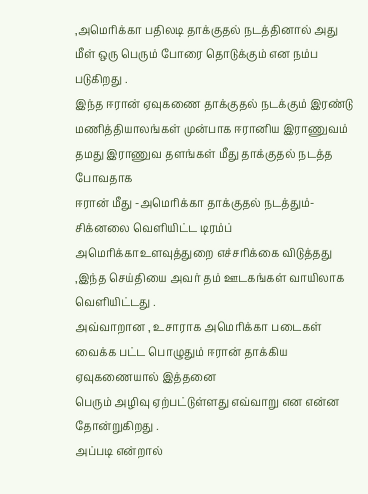,அமெரிக்கா பதிலடி தாக்குதல் நடத்தினால் அது மீள் ஒரு பெரும் போரை தொடுக்கும் என நம்ப படுகிறது .
இந்த ஈரான் ஏவுகணை தாக்குதல் நடக்கும் இரண்டு மணித்தியாலங்கள் முன்பாக ஈரானிய இராணுவம் தமது இராணுவ தளங்கள் மீது தாக்குதல் நடத்த போவதாக
ஈரான் மீது -அமெரிக்கா தாக்குதல் நடத்தும்- சிக்னலை வெளியிட்ட டிரம்ப்
அமெரிக்காஉளவுத்துறை எச்சரிக்கை விடுத்தது ,இந்த செய்தியை அவர் தம் ஊடகங்கள் வாயிலாக வெளியிட்டது .
அவ்வாறான , உசாராக அமெரிக்கா படைகள் வைக்க பட்ட பொழுதும் ஈரான் தாக்கிய ஏவுகணையால் இத்தனை
பெரும் அழிவு ஏற்பட்டுள்ளது எவ்வாறு என என்ன தோன்றுகிறது .
அப்படி என்றால்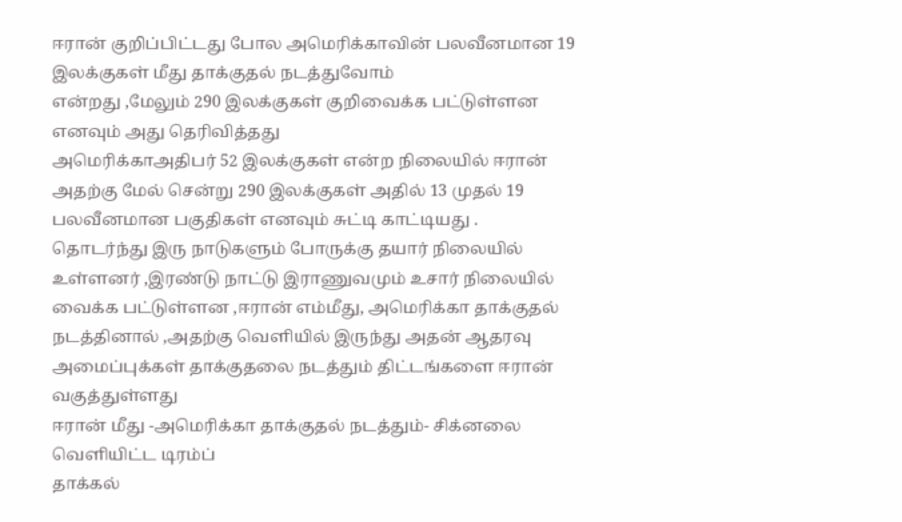ஈரான் குறிப்பிட்டது போல அமெரிக்காவின் பலவீனமான 19 இலக்குகள் மீது தாக்குதல் நடத்துவோம்
என்றது ,மேலும் 290 இலக்குகள் குறிவைக்க பட்டுள்ளன எனவும் அது தெரிவித்தது
அமெரிக்காஅதிபர் 52 இலக்குகள் என்ற நிலையில் ஈரான் அதற்கு மேல் சென்று 290 இலக்குகள் அதில் 13 முதல் 19 பலவீனமான பகுதிகள் எனவும் சுட்டி காட்டியது .
தொடர்ந்து இரு நாடுகளும் போருக்கு தயார் நிலையில் உள்ளனர் ,இரண்டு நாட்டு இராணுவமும் உசார் நிலையில்
வைக்க பட்டுள்ளன ,ஈரான் எம்மீது, அமெரிக்கா தாக்குதல் நடத்தினால் ,அதற்கு வெளியில் இருந்து அதன் ஆதரவு அமைப்புக்கள் தாக்குதலை நடத்தும் திட்டங்களை ஈரான் வகுத்துள்ளது
ஈரான் மீது -அமெரிக்கா தாக்குதல் நடத்தும்- சிக்னலை வெளியிட்ட டிரம்ப்
தாக்கல்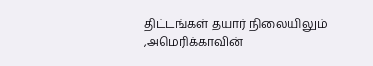திட்டங்கள் தயார் நிலையிலும் ,அமெரிக்காவின்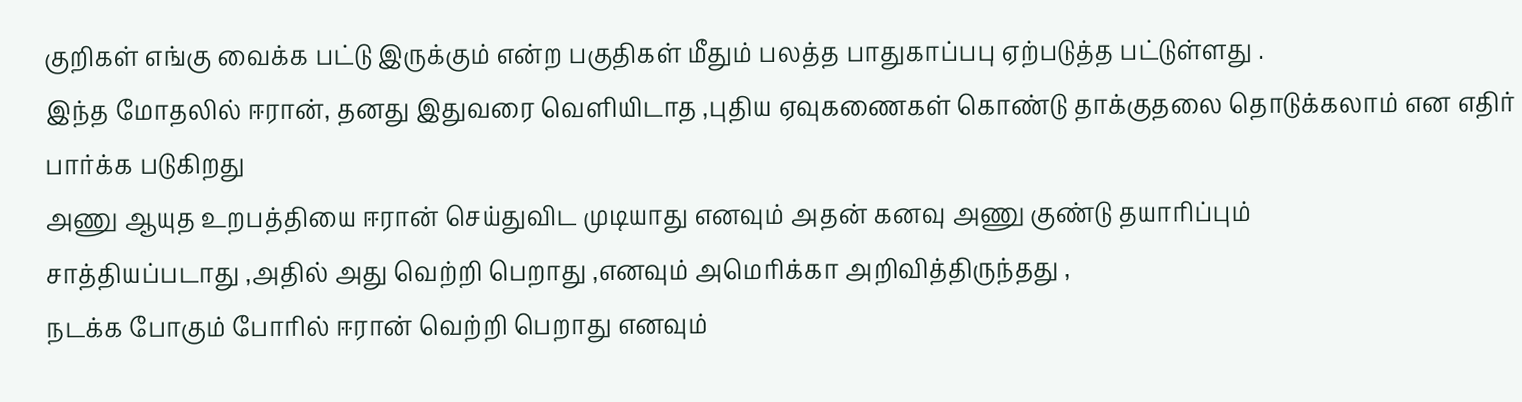குறிகள் எங்கு வைக்க பட்டு இருக்கும் என்ற பகுதிகள் மீதும் பலத்த பாதுகாப்பபு ஏற்படுத்த பட்டுள்ளது .
இந்த மோதலில் ஈரான், தனது இதுவரை வெளியிடாத ,புதிய ஏவுகணைகள் கொண்டு தாக்குதலை தொடுக்கலாம் என எதிர் பார்க்க படுகிறது
அணு ஆயுத உறபத்தியை ஈரான் செய்துவிட முடியாது எனவும் அதன் கனவு அணு குண்டு தயாரிப்பும்
சாத்தியப்படாது ,அதில் அது வெற்றி பெறாது ,எனவும் அமெரிக்கா அறிவித்திருந்தது ,
நடக்க போகும் போரில் ஈரான் வெற்றி பெறாது எனவும்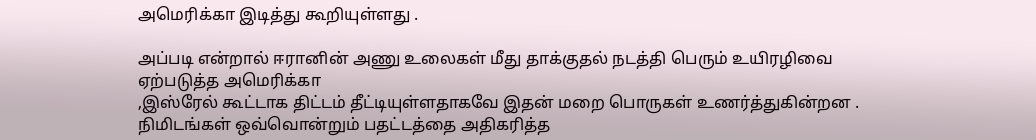அமெரிக்கா இடித்து கூறியுள்ளது .

அப்படி என்றால் ஈரானின் அணு உலைகள் மீது தாக்குதல் நடத்தி பெரும் உயிரழிவை ஏற்படுத்த அமெரிக்கா
,இஸ்ரேல் கூட்டாக திட்டம் தீட்டியுள்ளதாகவே இதன் மறை பொருகள் உணர்த்துகின்றன .
நிமிடங்கள் ஒவ்வொன்றும் பதட்டத்தை அதிகரித்த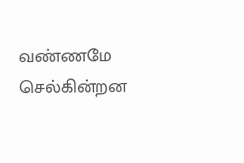வண்ணமே செல்கின்றன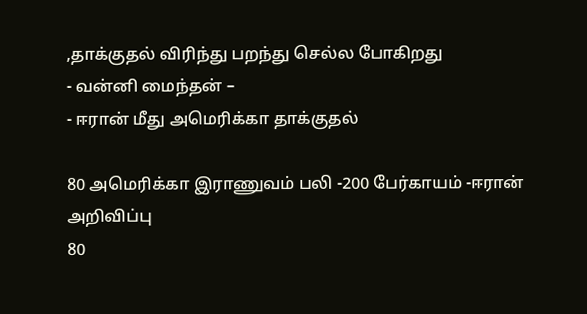,தாக்குதல் விரிந்து பறந்து செல்ல போகிறது
- வன்னி மைந்தன் –
- ஈரான் மீது அமெரிக்கா தாக்குதல்

80 அமெரிக்கா இராணுவம் பலி -200 பேர்காயம் -ஈரான் அறிவிப்பு
80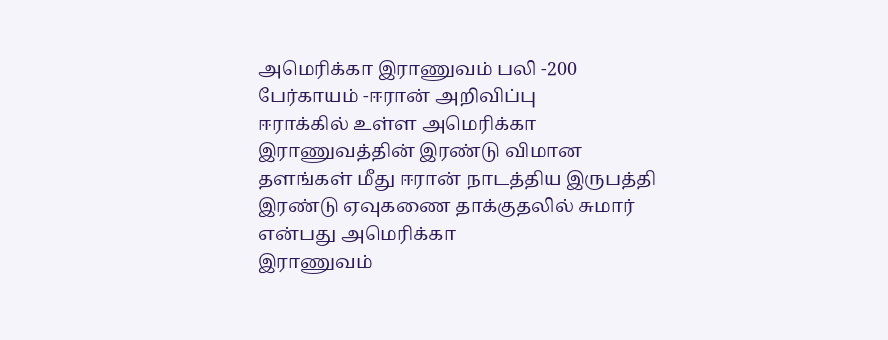அமெரிக்கா இராணுவம் பலி -200 பேர்காயம் -ஈரான் அறிவிப்பு
ஈராக்கில் உள்ள அமெரிக்கா இராணுவத்தின் இரண்டு விமான தளங்கள் மீது ஈரான் நாடத்திய இருபத்தி இரண்டு ஏவுகணை தாக்குதலில் சுமார் என்பது அமெரிக்கா
இராணுவம்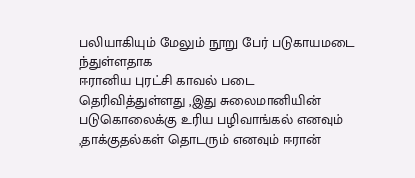பலியாகியும் மேலும் நூறு பேர் படுகாயமடை ந்துள்ளதாக
ஈரானிய புரட்சி காவல் படை தெரிவித்துள்ளது ,இது சுலைமானியின் படுகொலைக்கு உரிய பழிவாங்கல் எனவும் ,தாக்குதல்கள் தொடரும் எனவும் ஈரான்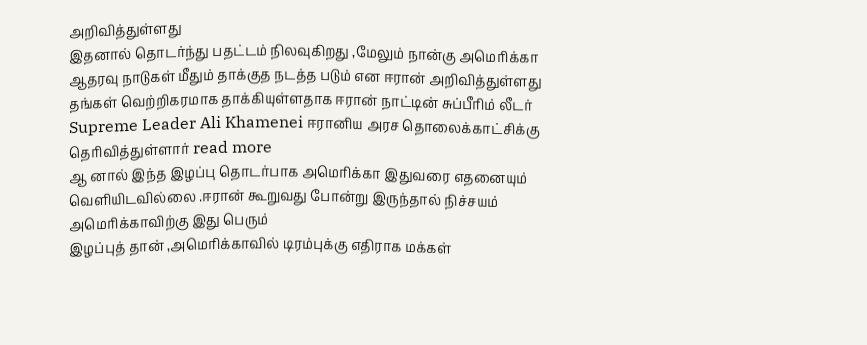அறிவித்துள்ளது
இதனால் தொடர்ந்து பதட்டம் நிலவுகிறது ,மேலும் நான்கு அமெரிக்கா ஆதரவு நாடுகள் மீதும் தாக்குத நடத்த படும் என ஈரான் அறிவித்துள்ளது
தங்கள் வெற்றிகரமாக தாக்கியுள்ளதாக ஈரான் நாட்டின் சுப்பீரிம் லீடர் Supreme Leader Ali Khamenei ஈரானிய அரச தொலைக்காட்சிக்கு தெரிவித்துள்ளார் read more
ஆ னால் இந்த இழப்பு தொடர்பாக அமெரிக்கா இதுவரை எதனையும் வெளியிடவில்லை .ஈரான் கூறுவது போன்று இருந்தால் நிச்சயம் அமெரிக்காவிற்கு இது பெரும்
இழப்புத் தான் ,அமெரிக்காவில் டிரம்புக்கு எதிராக மக்கள்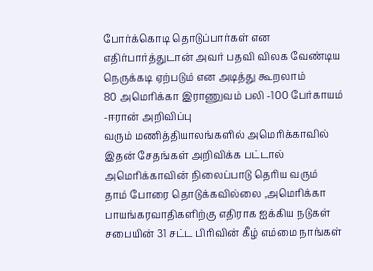போர்க்கொடி தொடுப்பார்கள் என எதிர்பார்த்துடான் அவர் பதவி விலக வேண்டிய நெருக்கடி ஏற்படும் என அடித்து கூறலாம்
80 அமெரிக்கா இராணுவம் பலி -100 பேர்காயம் -ஈரான் அறிவிப்பு
வரும் மணித்தியாலங்களில் அமெரிக்காவில் இதன் சேதங்கள் அறிவிக்க பட்டால் அமெரிக்காவின் நிலைப்பாடு தெரிய வரும்
தாம் போரை தொடுக்கவில்லை ,அமெரிக்கா பாயங்கரவாதிகளிற்கு எதிராக ஐக்கிய நடுகள் சபையின் 31 சட்ட பிரிவின் கீழ் எம்மை நாங்கள்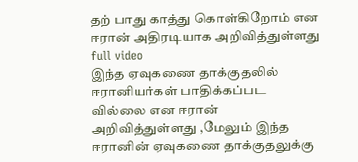தற் பாது காத்து கொள்கிறோம் என ஈரான் அதிரடியாக அறிவித்துள்ளது full video
இந்த ஏவுகணை தாக்குதலில் ஈரானியர்கள் பாதிக்கப்பட வில்லை என ஈரான் அறிவித்துள்ளது ,மேலும் இந்த ஈரானின் ஏவுகணை தாக்குதலுக்கு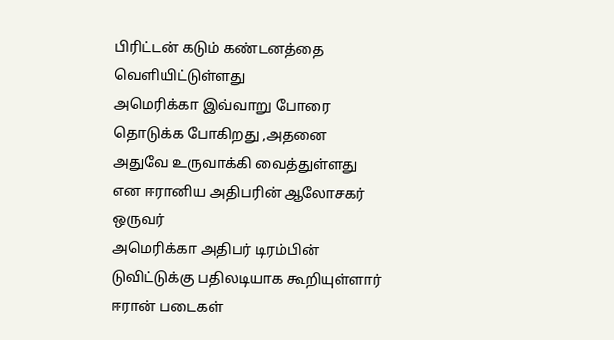பிரிட்டன் கடும் கண்டனத்தை வெளியிட்டுள்ளது
அமெரிக்கா இவ்வாறு போரை தொடுக்க போகிறது ,அதனை அதுவே உருவாக்கி வைத்துள்ளது என ஈரானிய அதிபரின் ஆலோசகர் ஒருவர்
அமெரிக்கா அதிபர் டிரம்பின் டுவிட்டுக்கு பதிலடியாக கூறியுள்ளார்
ஈரான் படைகள்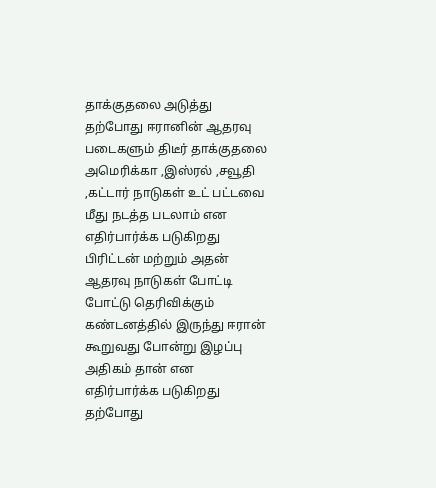தாக்குதலை அடுத்து தற்போது ஈரானின் ஆதரவு படைகளும் திடீர் தாக்குதலை அமெரிக்கா ,இஸ்ரல் ,சவூதி ,கட்டார் நாடுகள் உட் பட்டவை மீது நடத்த படலாம் என எதிர்பார்க்க படுகிறது
பிரிட்டன் மற்றும் அதன் ஆதரவு நாடுகள் போட்டி போட்டு தெரிவிக்கும் கண்டனத்தில் இருந்து ஈரான் கூறுவது போன்று இழப்பு அதிகம் தான் என எதிர்பார்க்க படுகிறது
தற்போது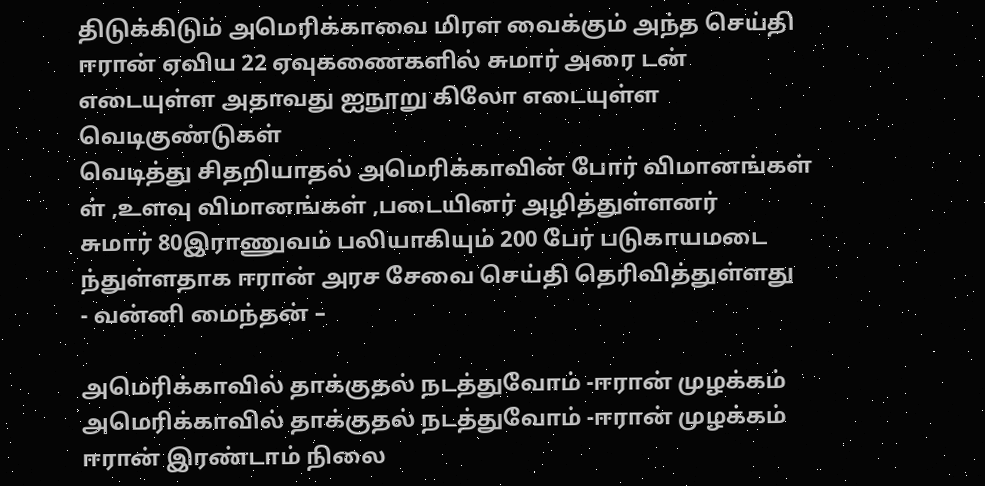திடுக்கிடும் அமெரிக்காவை மிரள வைக்கும் அந்த செய்தி ஈரான் ஏவிய 22 ஏவுகணைகளில் சுமார் அரை டன் எடையுள்ள அதாவது ஐநூறு கிலோ எடையுள்ள வெடிகுண்டுகள்
வெடித்து சிதறியாதல் அமெரிக்காவின் போர் விமானங்கள் ள் ,உளவு விமானங்கள் ,படையினர் அழித்துள்ளனர்
சுமார் 80இராணுவம் பலியாகியும் 200 பேர் படுகாயமடை ந்துள்ளதாக ஈரான் அரச சேவை செய்தி தெரிவித்துள்ளது
- வன்னி மைந்தன் –

அமெரிக்காவில் தாக்குதல் நடத்துவோம் -ஈரான் முழக்கம்
அமெரிக்காவில் தாக்குதல் நடத்துவோம் -ஈரான் முழக்கம்
ஈரான் இரண்டாம் நிலை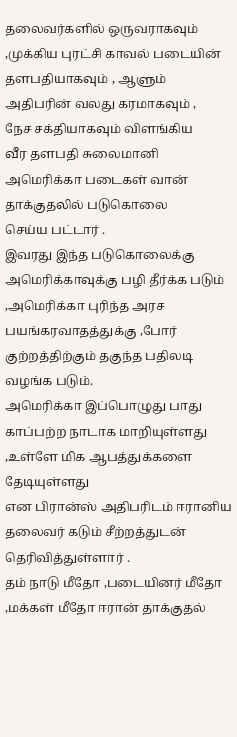தலைவர்களில் ஒருவராகவும் ,முக்கிய புரட்சி காவல் படையின் தளபதியாகவும் , ஆளும் அதிபரின் வலது கரமாகவும் ,
நேச சக்தியாகவும் விளங்கிய
வீர தளபதி சுலைமானி அமெரிக்கா படைகள் வான் தாக்குதலில் படுகொலை
செய்ய பட்டார் .
இவரது இந்த படுகொலைக்கு அமெரிக்காவுக்கு பழி தீர்க்க படும் ,அமெரிக்கா புரிந்த அரச பயங்கரவாதத்துக்கு ,போர் குற்றத்திற்கும் தகுந்த பதிலடி வழங்க படும்.
அமெரிக்கா இப்பொழுது பாது காப்பற்ற நாடாக மாறியுள்ளது ,உள்ளே மிக ஆபத்துக்களை தேடியுள்ளது
என பிரான்ஸ் அதிபரிடம் ஈரானிய தலைவர் கடும் சீற்றத்துடன் தெரிவித்துள்ளார் .
தம் நாடு மீதோ ,படையினர் மீதோ ,மக்கள் மீதோ ஈரான் தாக்குதல்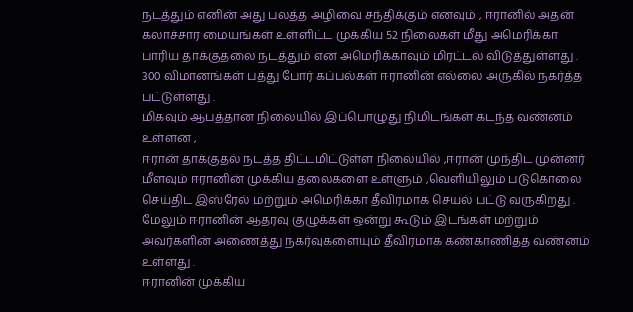நடத்தும் எனின் அது பலத்த அழிவை சந்திக்கும் எனவும் , ஈரானில் அதன் கலாச்சார மையங்கள் உள்ளிட்ட முக்கிய 52 நிலைகள் மீது அமெரிக்கா பாரிய தாக்குதலை நடத்தும் என அமெரிக்காவும் மிரட்டல் விடுத்துள்ளது .
300 விமானங்கள் பத்து போர் கப்பல்கள் ஈரானின் எல்லை அருகில் நகர்த்த பட்டுள்ளது .
மிகவும் ஆபத்தான நிலையில் இப்பொழுது நிமிடங்கள் கடந்த வண்னம் உள்ளன ,
ஈரான் தாக்குதல் நடத்த திட்டமிட்டுள்ள நிலையில் ,ஈரான் முந்திட முன்னர் மீளவும் ஈரானின் முக்கிய தலைகளை உள்ளும் ,வெளியிலும் படுகொலை செய்திட இஸ்ரேல் மற்றும் அமெரிக்கா தீவிரமாக செயல் பட்டு வருகிறது .
மேலும் ஈரானின் ஆதரவு குழுக்கள் ஒன்று கூடும் இடங்கள் மற்றும் அவர்களின் அணைத்து நகர்வுகளையும் தீவிரமாக கண்காணித்த வண்னம் உள்ளது .
ஈரானின் முக்கிய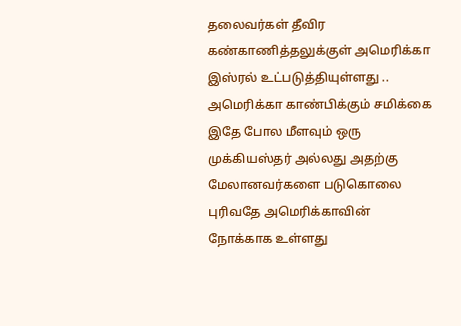தலைவர்கள் தீவிர கண்காணித்தலுக்குள் அமெரிக்கா இஸ்ரல் உட்படுத்தியுள்ளது ..
அமெரிக்கா காண்பிக்கும் சமிக்கை இதே போல மீளவும் ஒரு முக்கியஸ்தர் அல்லது அதற்கு மேலானவர்களை படுகொலை புரிவதே அமெரிக்காவின் நோக்காக உள்ளது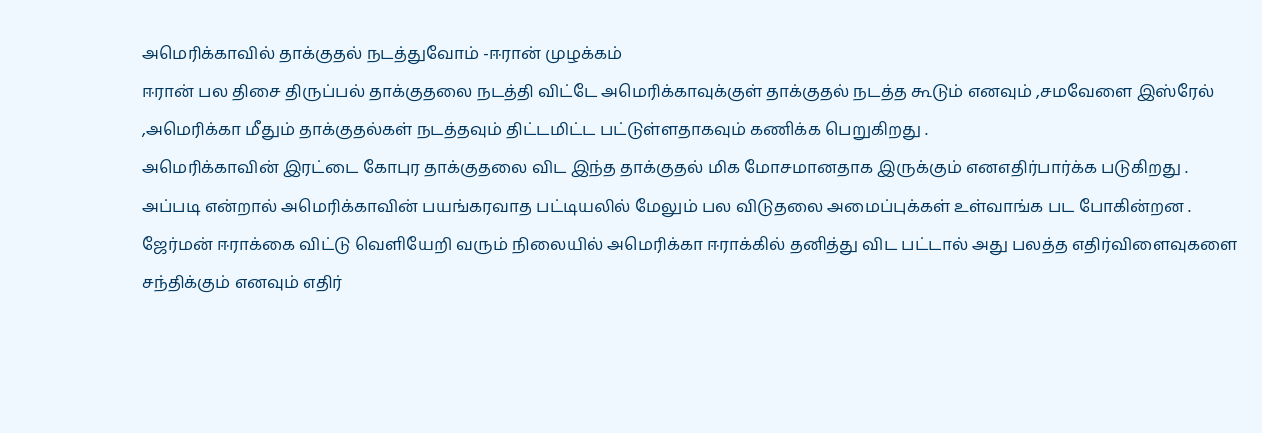அமெரிக்காவில் தாக்குதல் நடத்துவோம் -ஈரான் முழக்கம்
ஈரான் பல திசை திருப்பல் தாக்குதலை நடத்தி விட்டே அமெரிக்காவுக்குள் தாக்குதல் நடத்த கூடும் எனவும் ,சமவேளை இஸ்ரேல் ,அமெரிக்கா மீதும் தாக்குதல்கள் நடத்தவும் திட்டமிட்ட பட்டுள்ளதாகவும் கணிக்க பெறுகிறது .
அமெரிக்காவின் இரட்டை கோபுர தாக்குதலை விட இந்த தாக்குதல் மிக மோசமானதாக இருக்கும் எனஎதிர்பார்க்க படுகிறது .
அப்படி என்றால் அமெரிக்காவின் பயங்கரவாத பட்டியலில் மேலும் பல விடுதலை அமைப்புக்கள் உள்வாங்க பட போகின்றன .
ஜேர்மன் ஈராக்கை விட்டு வெளியேறி வரும் நிலையில் அமெரிக்கா ஈராக்கில் தனித்து விட பட்டால் அது பலத்த எதிர்விளைவுகளை சந்திக்கும் எனவும் எதிர்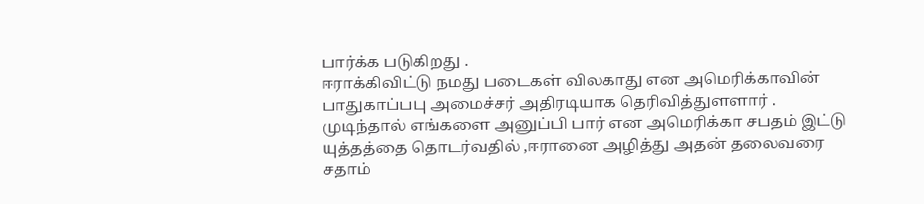பார்க்க படுகிறது .
ஈராக்கிவிட்டு நமது படைகள் விலகாது என அமெரிக்காவின் பாதுகாப்பபு அமைச்சர் அதிரடியாக தெரிவித்துளளார் .
முடிந்தால் எங்களை அனுப்பி பார் என அமெரிக்கா சபதம் இட்டு யுத்தத்தை தொடர்வதில் ,ஈரானை அழித்து அதன் தலைவரை சதாம்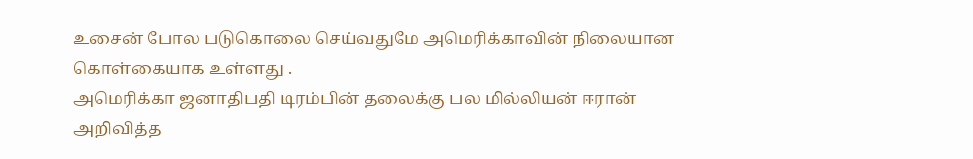உசைன் போல படுகொலை செய்வதுமே அமெரிக்காவின் நிலையான கொள்கையாக உள்ளது .
அமெரிக்கா ஜனாதிபதி டிரம்பின் தலைக்கு பல மில்லியன் ஈரான் அறிவித்த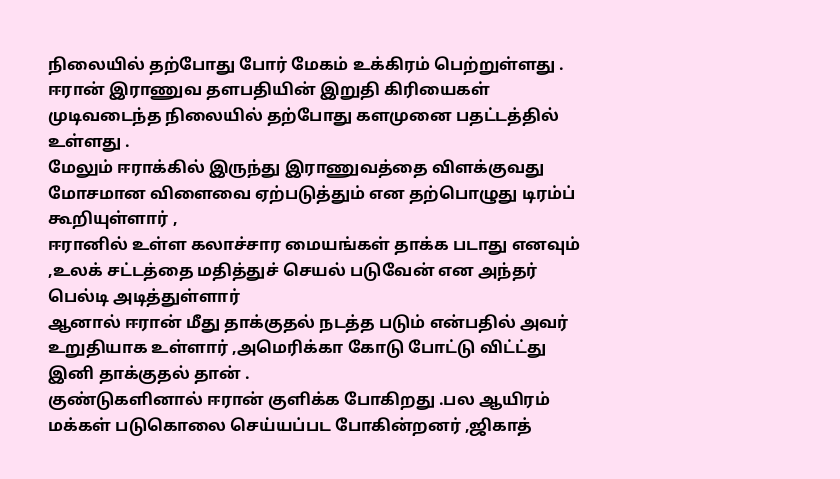நிலையில் தற்போது போர் மேகம் உக்கிரம் பெற்றுள்ளது .
ஈரான் இராணுவ தளபதியின் இறுதி கிரியைகள் முடிவடைந்த நிலையில் தற்போது களமுனை பதட்டத்தில் உள்ளது .
மேலும் ஈராக்கில் இருந்து இராணுவத்தை விளக்குவது மோசமான விளைவை ஏற்படுத்தும் என தற்பொழுது டிரம்ப் கூறியுள்ளார் ,
ஈரானில் உள்ள கலாச்சார மையங்கள் தாக்க படாது எனவும் ,உலக் சட்டத்தை மதித்துச் செயல் படுவேன் என அந்தர் பெல்டி அடித்துள்ளார்
ஆனால் ஈரான் மீது தாக்குதல் நடத்த படும் என்பதில் அவர் உறுதியாக உள்ளார் ,அமெரிக்கா கோடு போட்டு விட்ட்து இனி தாக்குதல் தான் .
குண்டுகளினால் ஈரான் குளிக்க போகிறது .பல ஆயிரம் மக்கள் படுகொலை செய்யப்பட போகின்றனர் ,ஜிகாத்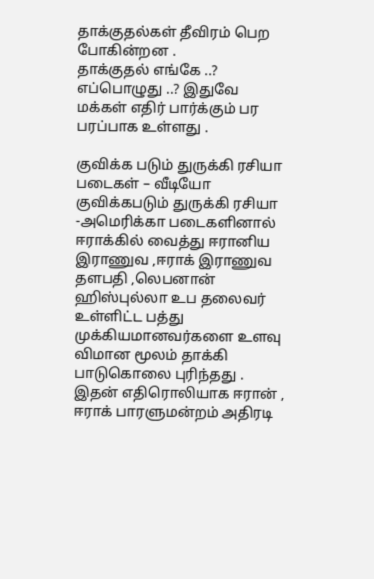தாக்குதல்கள் தீவிரம் பெற போகின்றன .
தாக்குதல் எங்கே ..? எப்பொழுது ..? இதுவே மக்கள் எதிர் பார்க்கும் பர பரப்பாக உள்ளது .

குவிக்க படும் துருக்கி ரசியா படைகள் – வீடியோ
குவிக்கபடும் துருக்கி ரசியா -அமெரிக்கா படைகளினால் ஈராக்கில் வைத்து ஈரானிய இராணுவ ,ஈராக் இராணுவ தளபதி ,லெபனான் ஹிஸ்புல்லா உப தலைவர்
உள்ளிட்ட பத்து முக்கியமானவர்களை உளவு விமான மூலம் தாக்கி பாடுகொலை புரிந்தது .
இதன் எதிரொலியாக ஈரான் , ஈராக் பாரளுமன்றம் அதிரடி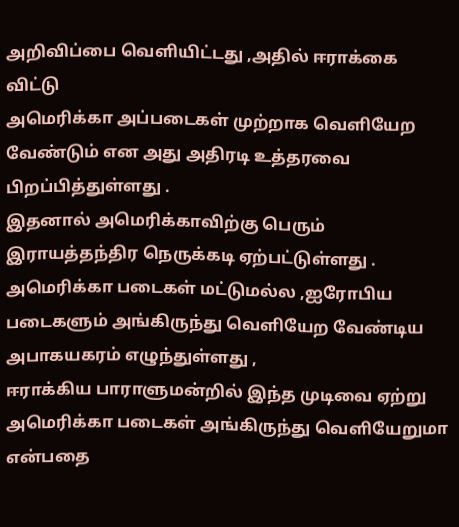அறிவிப்பை வெளியிட்டது ,அதில் ஈராக்கை விட்டு
அமெரிக்கா அப்படைகள் முற்றாக வெளியேற வேண்டும் என அது அதிரடி உத்தரவை பிறப்பித்துள்ளது .
இதனால் அமெரிக்காவிற்கு பெரும் இராயத்தந்திர நெருக்கடி ஏற்பட்டுள்ளது .
அமெரிக்கா படைகள் மட்டுமல்ல ,ஐரோபிய படைகளும் அங்கிருந்து வெளியேற வேண்டிய அபாகயகரம் எழுந்துள்ளது ,
ஈராக்கிய பாராளுமன்றில் இந்த முடிவை ஏற்று அமெரிக்கா படைகள் அங்கிருந்து வெளியேறுமா என்பதை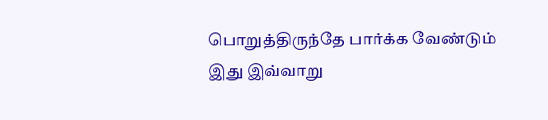பொறுத்திருந்தே பார்க்க வேண்டும்
இது இவ்வாறு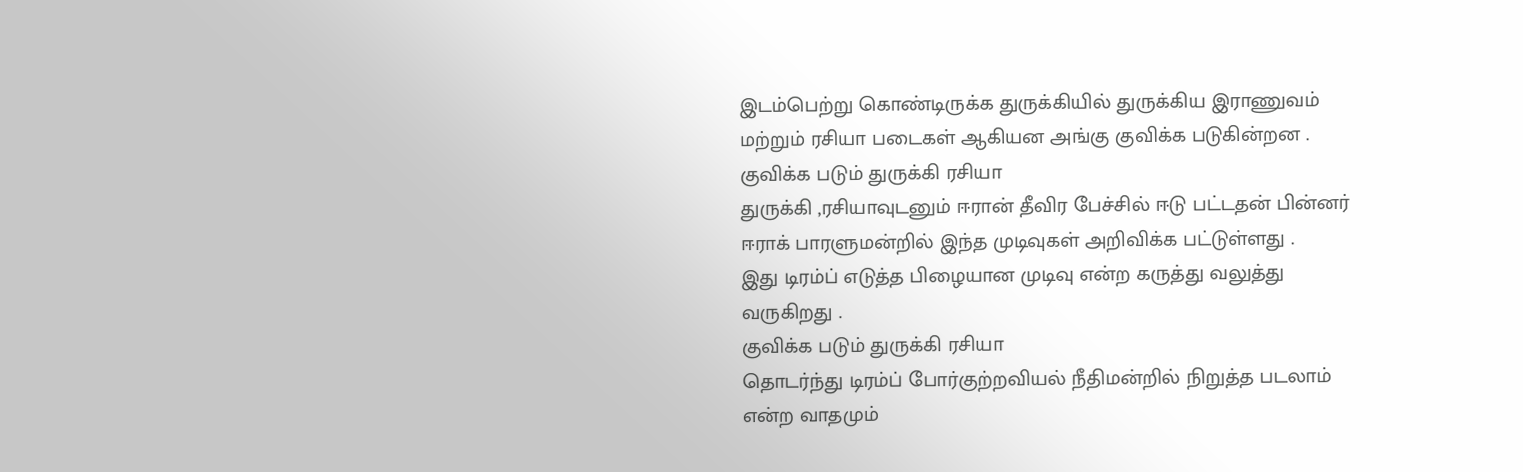இடம்பெற்று கொண்டிருக்க துருக்கியில் துருக்கிய இராணுவம் மற்றும் ரசியா படைகள் ஆகியன அங்கு குவிக்க படுகின்றன .
குவிக்க படும் துருக்கி ரசியா
துருக்கி ,ரசியாவுடனும் ஈரான் தீவிர பேச்சில் ஈடு பட்டதன் பின்னர் ஈராக் பாரளுமன்றில் இந்த முடிவுகள் அறிவிக்க பட்டுள்ளது .
இது டிரம்ப் எடுத்த பிழையான முடிவு என்ற கருத்து வலுத்து வருகிறது .
குவிக்க படும் துருக்கி ரசியா
தொடர்ந்து டிரம்ப் போர்குற்றவியல் நீதிமன்றில் நிறுத்த படலாம் என்ற வாதமும்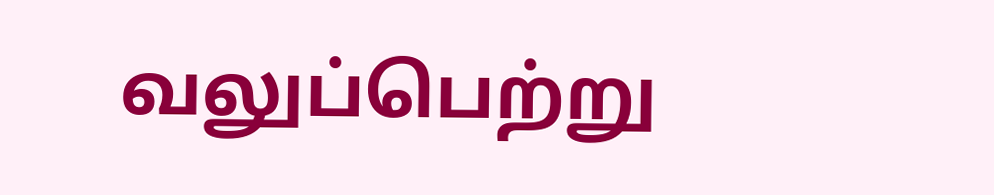வலுப்பெற்று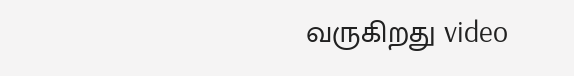வருகிறது video